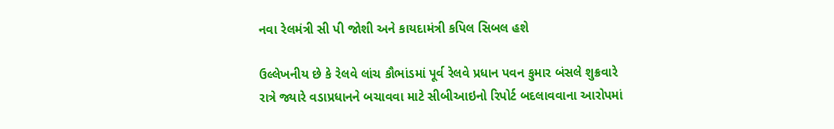નવા રેલમંત્રી સી પી જોશી અને કાયદામંત્રી કપિલ સિબલ હશે

ઉલ્લેખનીય છે કે રેલવે લાંચ કૌભાંડમાં પૂર્વ રેલવે પ્રધાન પવન કુમાર બંસલે શુક્રવારે રાત્રે જ્યારે વડાપ્રધાનને બચાવવા માટે સીબીઆઇનો રિપોર્ટ બદલાવવાના આરોપમાં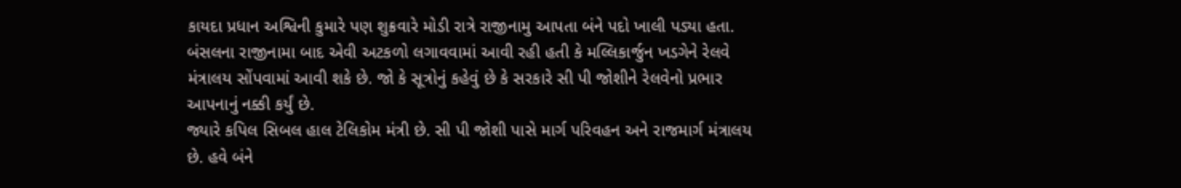કાયદા પ્રધાન અશ્વિની કુમારે પણ શુક્રવારે મોડી રાત્રે રાજીનામુ આપતા બંને પદો ખાલી પડ્યા હતા.
બંસલના રાજીનામા બાદ એવી અટકળો લગાવવામાં આવી રહી હતી કે મલ્લિકાર્જુન ખડગેને રેલવે મંત્રાલય સોંપવામાં આવી શકે છે. જો કે સૂત્રોનું કહેવું છે કે સરકારે સી પી જોશીને રેલવેનો પ્રભાર આપનાનું નક્કી કર્યું છે.
જ્યારે કપિલ સિબલ હાલ ટેલિકોમ મંત્રી છે. સી પી જોશી પાસે માર્ગ પરિવહન અને રાજમાર્ગ મંત્રાલય છે. હવે બંને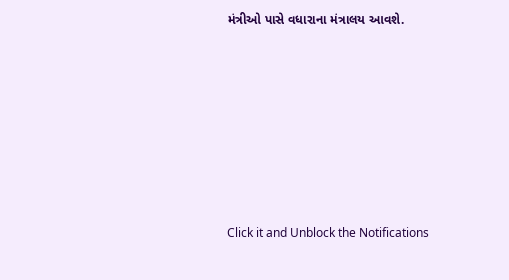મંત્રીઓ પાસે વધારાના મંત્રાલય આવશે.












Click it and Unblock the Notifications